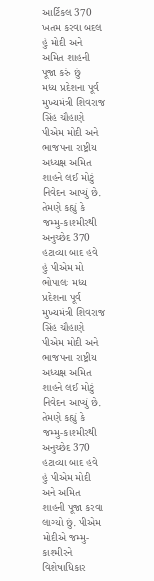આર્ટિકલ 370 ખતમ કરવા બદલ હું મોદી અને અમિત શાહની પૂજા કરું છું
મધ્ય પ્રદેશના પૂર્વ મુખ્યમંત્રી શિવરાજ સિંહ ચૌહાણે પીએમ મોદી અને ભાજપના રાષ્ટ્રીય અધ્યક્ષ અમિત શાહને લઈ મોટું નિવેદન આપ્યું છે. તેમણે કહ્યું કે જમ્મુ-કાશ્મીરથી અનુચ્છેદ 370 હટાવ્યા બાદ હવે હું પીએમ મો
ભોપાલઃ મધ્ય પ્રદેશના પૂર્વ મુખ્યમંત્રી શિવરાજ સિંહ ચૌહાણે પીએમ મોદી અને ભાજપના રાષ્ટ્રીય અધ્યક્ષ અમિત શાહને લઈ મોટું નિવેદન આપ્યું છે. તેમણે કહ્યું કે જમ્મુ-કાશ્મીરથી અનુચ્છેદ 370 હટાવ્યા બાદ હવે હું પીએમ મોદી અને અમિત શાહની પૂજા કરવા લાગ્યો છું. પીએમ મોદીએ જમ્મુ-કાશ્મીરને વિશેષાધિકાર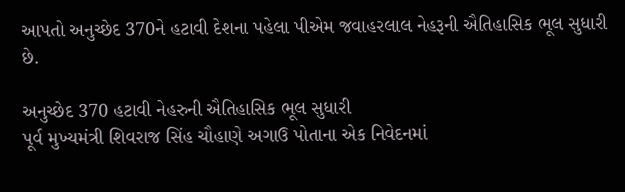આપતો અનુચ્છેદ 370ને હટાવી દેશના પહેલા પીએમ જવાહરલાલ નેહરૂની ઐતિહાસિક ભૂલ સુધારી છે.

અનુચ્છેદ 370 હટાવી નેહરુની ઐતિહાસિક ભૂલ સુધારી
પૂર્વ મુખ્યમંત્રી શિવરાજ સિંહ ચૌહાણે અગાઉ પોતાના એક નિવેદનમાં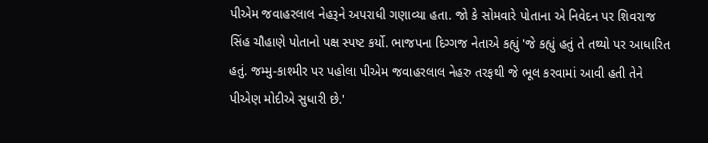પીએમ જવાહરલાલ નેહરૂને અપરાધી ગણાવ્યા હતા. જો કે સોમવારે પોતાના એ નિવેદન પર શિવરાજ સિંહ ચૌહાણે પોતાનો પક્ષ સ્પષ્ટ કર્યો. ભાજપના દિગ્ગજ નેતાએ કહ્યું 'જે કહ્યું હતું તે તથ્યો પર આધારિત હતું. જમ્મુ-કાશ્મીર પર પહોલા પીએમ જવાહરલાલ નેહરુ તરફથી જે ભૂલ કરવામાં આવી હતી તેને પીએણ મોદીએ સુધારી છે.'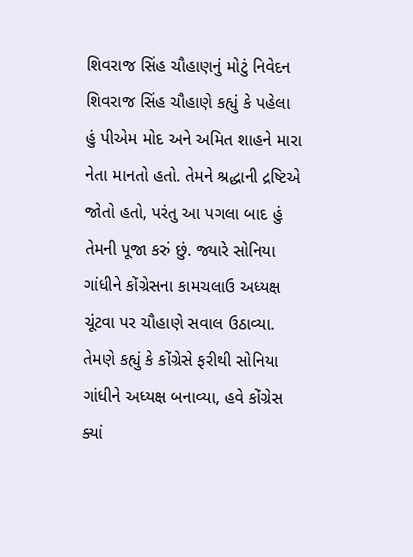શિવરાજ સિંહ ચૌહાણનું મોટું નિવેદન
શિવરાજ સિંહ ચૌહાણે કહ્યું કે પહેલા હું પીએમ મોદ અને અમિત શાહને મારા નેતા માનતો હતો. તેમને શ્રદ્ધાની દ્રષ્ટિએ જોતો હતો, પરંતુ આ પગલા બાદ હું તેમની પૂજા કરું છું. જ્યારે સોનિયા ગાંધીને કોંગ્રેસના કામચલાઉ અધ્યક્ષ ચૂંટવા પર ચૌહાણે સવાલ ઉઠાવ્યા. તેમણે કહ્યું કે કોંગ્રેસે ફરીથી સોનિયા ગાંધીને અધ્યક્ષ બનાવ્યા, હવે કોંગ્રેસ ક્યાં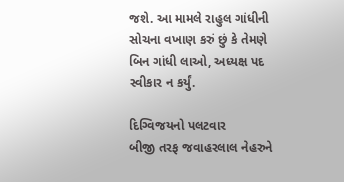જશે. આ મામલે રાહુલ ગાંધીની સોચના વખાણ કરું છું કે તેમણે બિન ગાંધી લાઓ, અધ્યક્ષ પદ સ્વીકાર ન કર્યું.

દિગ્વિજયનો પલટવાર
બીજી તરફ જવાહરલાલ નેહરુને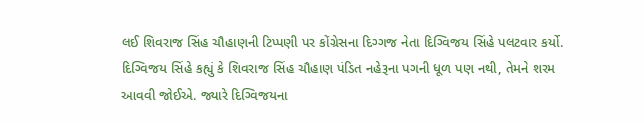લઈ શિવરાજ સિંહ ચૌહાણની ટિપ્પણી પર કોંગ્રેસના દિગ્ગજ નેતા દિગ્વિજય સિંહે પલટવાર કર્યો. દિગ્વિજય સિંહે કહ્યું કે શિવરાજ સિંહ ચૌહાણ પંડિત નહેરૂના પગની ધૂળ પણ નથી, તેમને શરમ આવવી જોઈએ. જ્યારે દિગ્વિજયના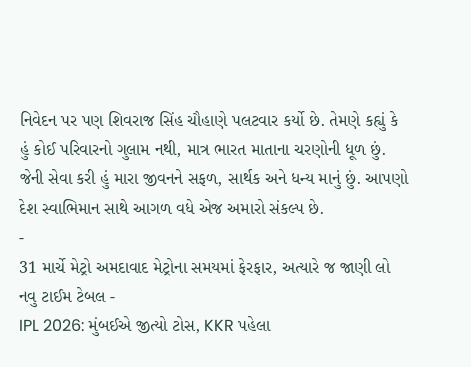નિવેદન પર પણ શિવરાજ સિંહ ચૌહાણે પલટવાર કર્યો છે. તેમણે કહ્યું કે હું કોઈ પરિવારનો ગુલામ નથી, માત્ર ભારત માતાના ચરણોની ધૂળ છું. જેની સેવા કરી હું મારા જીવનને સફળ, સાર્થક અને ધન્ય માનું છું. આપણો દેશ સ્વાભિમાન સાથે આગળ વધે એજ અમારો સંકલ્પ છે.
-
31 માર્ચે મેટ્રો અમદાવાદ મેટ્રોના સમયમાં ફેરફાર, અત્યારે જ જાણી લો નવુ ટાઈમ ટેબલ -
IPL 2026: મુંબઈએ જીત્યો ટોસ, KKR પહેલા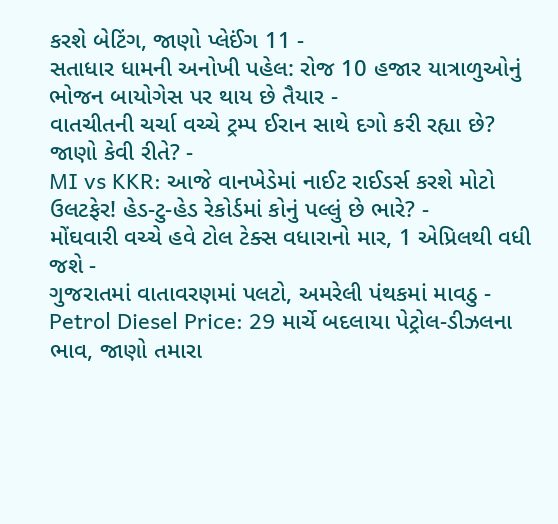કરશે બેટિંગ, જાણો પ્લેઈંગ 11 -
સતાધાર ધામની અનોખી પહેલ: રોજ 10 હજાર યાત્રાળુઓનું ભોજન બાયોગેસ પર થાય છે તૈયાર -
વાતચીતની ચર્ચા વચ્ચે ટ્રમ્પ ઈરાન સાથે દગો કરી રહ્યા છે? જાણો કેવી રીતે? -
MI vs KKR: આજે વાનખેડેમાં નાઈટ રાઈડર્સ કરશે મોટો ઉલટફેર! હેડ-ટુ-હેડ રેકોર્ડમાં કોનું પલ્લું છે ભારે? -
મોંઘવારી વચ્ચે હવે ટોલ ટેક્સ વધારાનો માર, 1 એપ્રિલથી વધી જશે -
ગુજરાતમાં વાતાવરણમાં પલટો, અમરેલી પંથકમાં માવઠુ -
Petrol Diesel Price: 29 માર્ચે બદલાયા પેટ્રોલ-ડીઝલના ભાવ, જાણો તમારા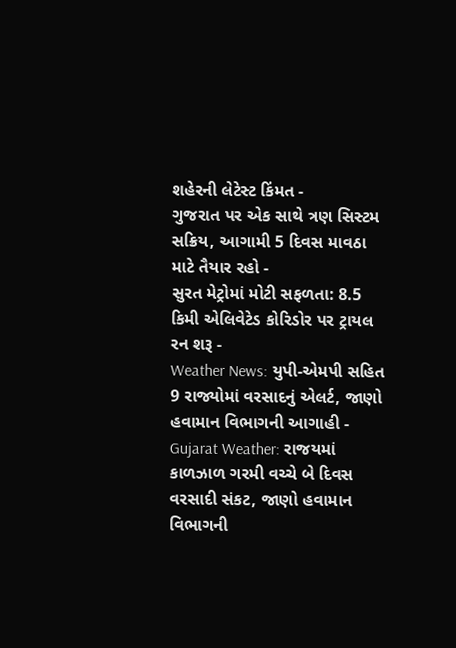શહેરની લેટેસ્ટ કિંમત -
ગુજરાત પર એક સાથે ત્રણ સિસ્ટમ સક્રિય, આગામી 5 દિવસ માવઠા માટે તૈયાર રહો -
સુરત મેટ્રોમાં મોટી સફળતા: 8.5 કિમી એલિવેટેડ કોરિડોર પર ટ્રાયલ રન શરૂ -
Weather News: યુપી-એમપી સહિત 9 રાજ્યોમાં વરસાદનું એલર્ટ, જાણો હવામાન વિભાગની આગાહી -
Gujarat Weather: રાજયમાં કાળઝાળ ગરમી વચ્ચે બે દિવસ વરસાદી સંકટ, જાણો હવામાન વિભાગની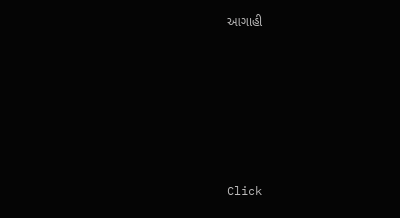આગાહી







Click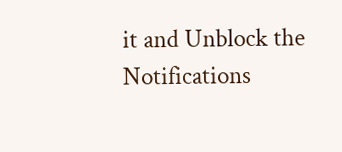it and Unblock the Notifications